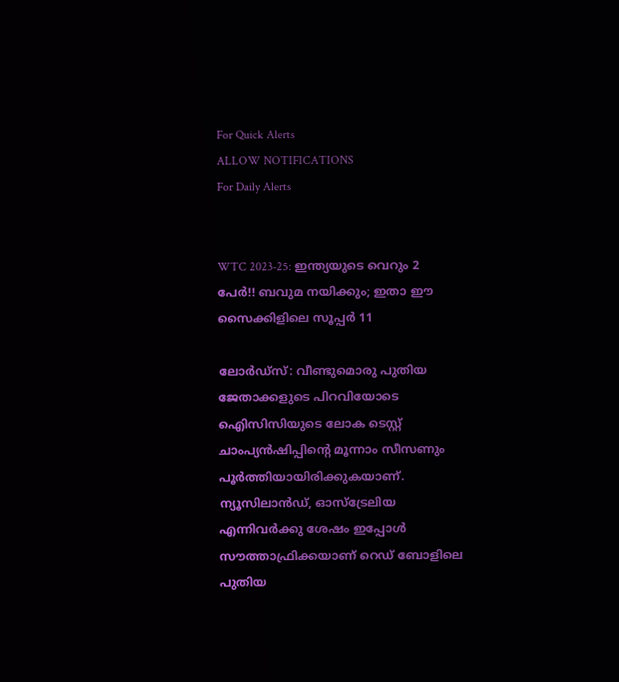For Quick Alerts
ALLOW NOTIFICATIONS
For Daily Alerts


WTC 2023-25: ഇന്ത്യയുടെ വെറും 2 പേര്‍!! ബവുമ നയിക്കും; ഇതാ ഈ സൈക്കിളിലെ സൂപ്പര്‍ 11

ലോര്‍ഡ്‌സ്: വീണ്ടുമൊരു പുതിയ ജേതാക്കളുടെ പിറവിയോടെ ഐിസിസിയുടെ ലോക ടെസ്റ്റ് ചാംപ്യന്‍ഷിപ്പിന്റെ മൂന്നാം സീസണും പൂര്‍ത്തിയായിരിക്കുകയാണ്. ന്യൂസിലാന്‍ഡ്, ഓസ്‌ട്രേലിയ എന്നിവര്‍ക്കു ശേഷം ഇപ്പോള്‍ സൗത്താഫ്രിക്കയാണ് റെഡ് ബോളിലെ പുതിയ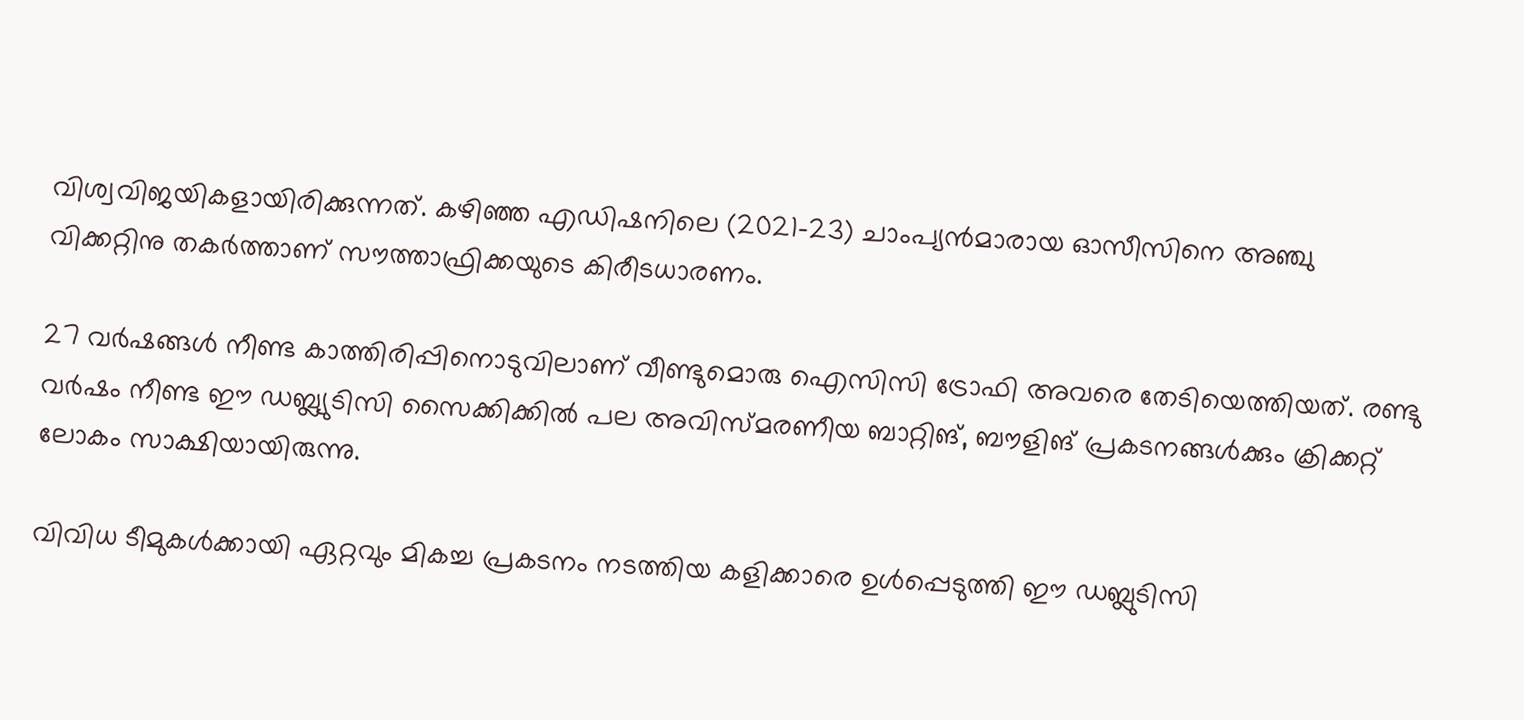വിശ്വവിജയികളായിരിക്കുന്നത്. കഴിഞ്ഞ എഡിഷനിലെ (2021-23) ചാംപ്യന്‍മാരായ ഓസീസിനെ അഞ്ചു വിക്കറ്റിനു തകര്‍ത്താണ് സൗത്താഫ്രിക്കയുടെ കിരീടധാരണം.

27 വര്‍ഷങ്ങള്‍ നീണ്ട കാത്തിരിപ്പിനൊടുവിലാണ് വീണ്ടുമൊരു ഐസിസി ട്രോഫി അവരെ തേടിയെത്തിയത്. രണ്ടു വര്‍ഷം നീണ്ട ഈ ഡബ്ല്യുടിസി സൈക്കിക്കില്‍ പല അവിസ്മരണീയ ബാറ്റിങ്, ബൗളിങ് പ്രകടനങ്ങള്‍ക്കും ക്രിക്കറ്റ് ലോകം സാക്ഷിയായിരുന്നു.

വിവിധ ടീമുകള്‍ക്കായി ഏറ്റവും മികച്ച പ്രകടനം നടത്തിയ കളിക്കാരെ ഉള്‍പ്പെടുത്തി ഈ ഡബ്ലുടിസി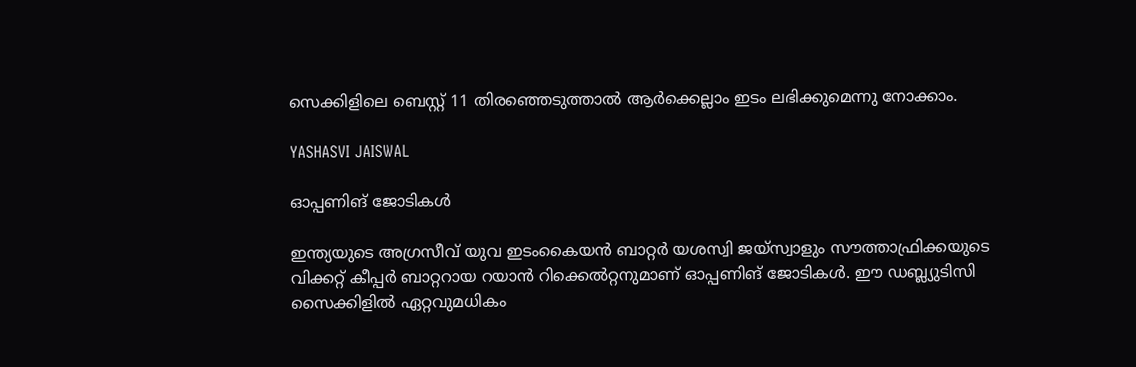സെക്കിളിലെ ബെസ്റ്റ് 11 തിരഞ്ഞെടുത്താല്‍ ആര്‍ക്കെല്ലാം ഇടം ലഭിക്കുമെന്നു നോക്കാം.

YASHASVI JAISWAL

ഓപ്പണിങ് ജോടികള്‍

ഇന്ത്യയുടെ അഗ്രസീവ് യുവ ഇടംകൈയന്‍ ബാറ്റര്‍ യശസ്വി ജയ്‌സ്വാളും സൗത്താഫ്രിക്കയുടെ വിക്കറ്റ് കീപ്പര്‍ ബാറ്ററായ റയാന്‍ റിക്കെല്‍റ്റനുമാണ് ഓപ്പണിങ് ജോടികള്‍. ഈ ഡബ്ല്യുടിസി സൈക്കിളില്‍ ഏറ്റവുമധികം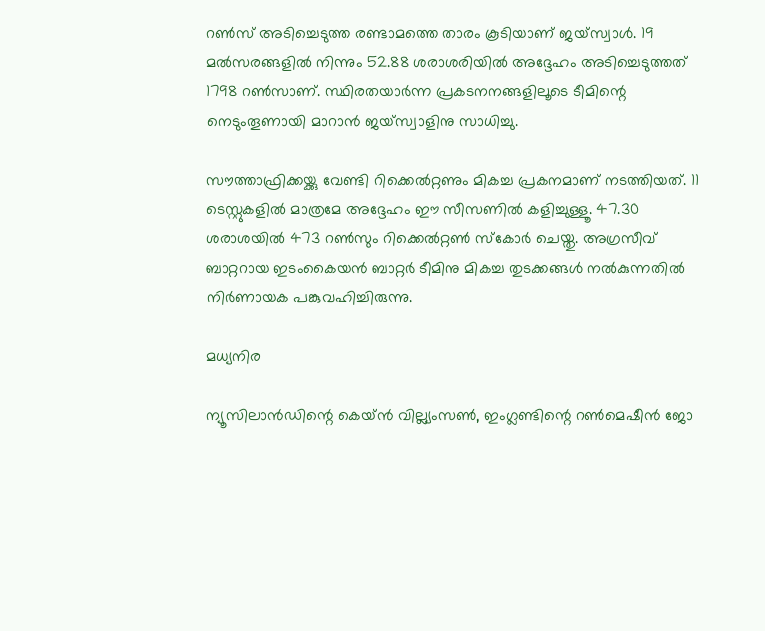റണ്‍സ് അടിച്ചെടുത്ത രണ്ടാമത്തെ താരം കൂടിയാണ് ജയ്‌സ്വാള്‍. 19 മല്‍സരങ്ങളില്‍ നിന്നും 52.88 ശരാശരിയില്‍ അദ്ദേഹം അടിച്ചെടുത്തത് 1798 റണ്‍സാണ്. സ്ഥിരതയാര്‍ന്ന പ്രകടനനങ്ങളിലൂടെ ടീമിന്റെ നെടുംതൂണായി മാറാന്‍ ജയ്‌സ്വാളിനു സാധിച്ചു.

സൗത്താഫ്രിക്കയ്ക്കു വേണ്ടി റിക്കെല്‍റ്റണും മികച്ച പ്രകനമാണ് നടത്തിയത്. 11 ടെസ്റ്റുകളില്‍ മാത്രമേ അദ്ദേഹം ഈ സീസണില്‍ കളിച്ചുള്ളൂ. 47.30 ശരാശയില്‍ 473 റണ്‍സും റിക്കെല്‍റ്റണ്‍ സ്‌കോര്‍ ചെയ്തു. അഗ്രസീവ് ബാറ്ററായ ഇടംകൈയന്‍ ബാറ്റര്‍ ടീമിനു മികച്ച തുടക്കങ്ങള്‍ നല്‍കുന്നതില്‍ നിര്‍ണായക പങ്കുവഹിച്ചിരുന്നു.

മധ്യനിര

ന്യൂസിലാന്‍ഡിന്റെ കെയ്ന്‍ വില്ല്യംസണ്‍, ഇംഗ്ലണ്ടിന്റെ റണ്‍മെഷീന്‍ ജോ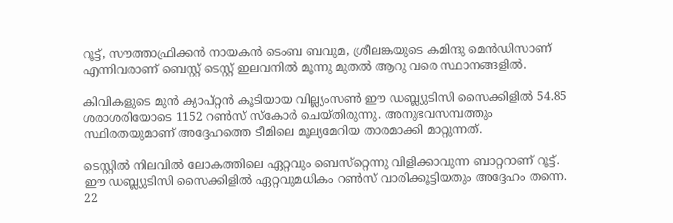റൂട്ട്, സൗത്താഫ്രിക്കന്‍ നായകന്‍ ടെംബ ബവുമ, ശ്രീലങ്കയുടെ കമിന്ദു മെന്‍ഡിസാണ് എന്നിവരാണ് ബെസ്റ്റ് ടെസ്റ്റ് ഇലവനില്‍ മൂന്നു മുതല്‍ ആറു വരെ സ്ഥാനങ്ങളില്‍.

കിവികളുടെ മുന്‍ ക്യാപ്റ്റന്‍ കൂടിയായ വില്ല്യംസണ്‍ ഈ ഡബ്ല്യുടിസി സൈക്കിളില്‍ 54.85 ശരാശരിയോടെ 1152 റണ്‍സ് സ്‌കോര്‍ ചെയ്തിരുന്നു. അനുഭവസമ്പത്തും സ്ഥിരതയുമാണ് അദ്ദേഹത്തെ ടീമിലെ മൂല്യമേറിയ താരമാക്കി മാറ്റുന്നത്.

ടെസ്റ്റില്‍ നിലവില്‍ ലോകത്തിലെ ഏറ്റവും ബെസ്‌റ്റെന്നു വിളിക്കാവുന്ന ബാറ്ററാണ് റൂട്ട്. ഈ ഡബ്ല്യുടിസി സൈക്കിളില്‍ ഏറ്റവുമധികം റണ്‍സ് വാരിക്കൂട്ടിയതും അദ്ദേഹം തന്നെ. 22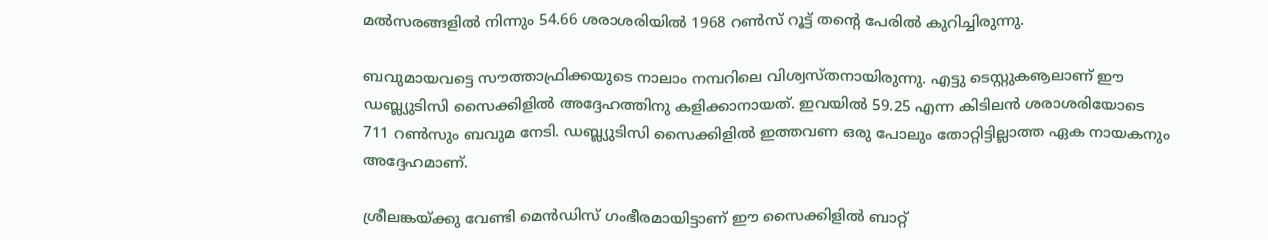മല്‍സരങ്ങളില്‍ നിന്നും 54.66 ശരാശരിയില്‍ 1968 റണ്‍സ് റൂട്ട് തന്റെ പേരില്‍ കുറിച്ചിരുന്നു.

ബവുമായവട്ടെ സൗത്താഫ്രിക്കയുടെ നാലാം നമ്പറിലെ വിശ്വസ്തനായിരുന്നു. എട്ടു ടെസ്റ്റുകൡലാണ് ഈ ഡബ്ല്യുടിസി സൈക്കിളില്‍ അദ്ദേഹത്തിനു കളിക്കാനായത്. ഇവയില്‍ 59.25 എന്ന കിടിലന്‍ ശരാശരിയോടെ 711 റണ്‍സും ബവുമ നേടി. ഡബ്ല്യുടിസി സൈക്കിളില്‍ ഇത്തവണ ഒരു പോലും തോറ്റിട്ടില്ലാത്ത ഏക നായകനും അദ്ദേഹമാണ്.

ശ്രീലങ്കയ്ക്കു വേണ്ടി മെന്‍ഡിസ് ഗംഭീരമായിട്ടാണ് ഈ സൈക്കിളില്‍ ബാറ്റ്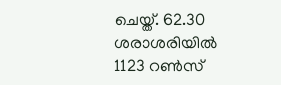ചെയ്ത്. 62.30 ശരാശരിയില്‍ 1123 റണ്‍സ്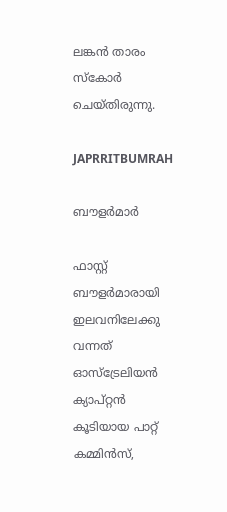ലങ്കന്‍ താരം സ്‌കോര്‍ ചെയ്തിരുന്നു.

JAPRRITBUMRAH

ബൗളര്‍മാര്‍

ഫാസ്റ്റ് ബൗളര്‍മാരായി ഇലവനിലേക്കു വന്നത് ഓസ്‌ട്രേലിയന്‍ ക്യാപ്റ്റന്‍ കൂടിയായ പാറ്റ് കമ്മിന്‍സ്,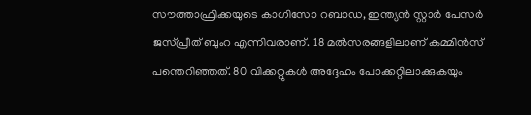സൗത്താഫ്രിക്കയുടെ കാഗിസോ റബാഡ, ഇന്ത്യന്‍ സ്റ്റാര്‍ പേസര്‍ ജസ്പ്രീത് ബുംറ എന്നിവരാണ്. 18 മല്‍സരങ്ങളിലാണ് കമ്മിന്‍സ് പന്തെറിഞ്ഞത്. 80 വിക്കറ്റുകള്‍ അദ്ദേഹം പോക്കറ്റിലാക്കുകയും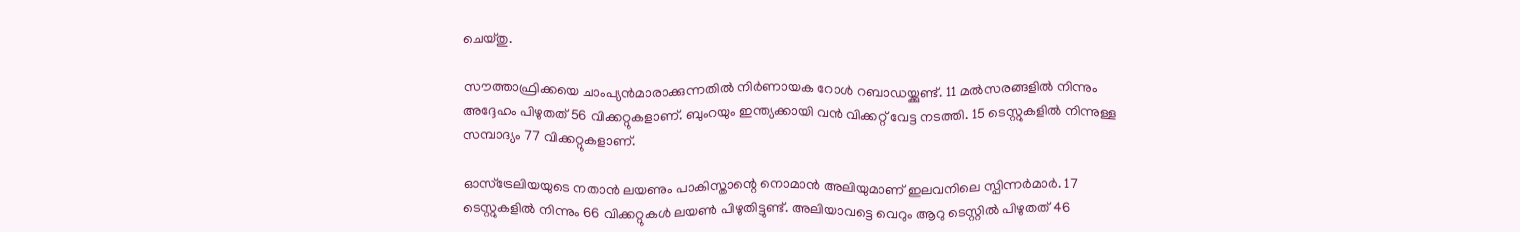ചെയ്തു.

സൗത്താഫ്രിക്കയെ ചാംപ്യന്‍മാരാക്കുന്നതില്‍ നിര്‍ണായക റോള്‍ റബാഡയ്ക്കുണ്ട്. 11 മല്‍സരങ്ങളില്‍ നിന്നും അദ്ദേഹം പിഴുതത് 56 വിക്കറ്റുകളാണ്. ബുംറയും ഇന്ത്യക്കായി വന്‍ വിക്കറ്റ് വേട്ട നടത്തി. 15 ടെസ്റ്റുകളില്‍ നിന്നുള്ള സമ്പാദ്യം 77 വിക്കറ്റുകളാണ്.

ഓസ്‌ട്രേലിയയുടെ നതാന്‍ ലയണും പാകിസ്താന്റെ നൊമാന്‍ അലിയുമാണ് ഇലവനിലെ സ്പിന്നര്‍മാര്‍. 17 ടെസ്റ്റുകളില്‍ നിന്നും 66 വിക്കറ്റുകള്‍ ലയണ്‍ പിഴുതിട്ടുണ്ട്. അലിയാവട്ടെ വെറും ആറു ടെസ്റ്റില്‍ പിഴുതത് 46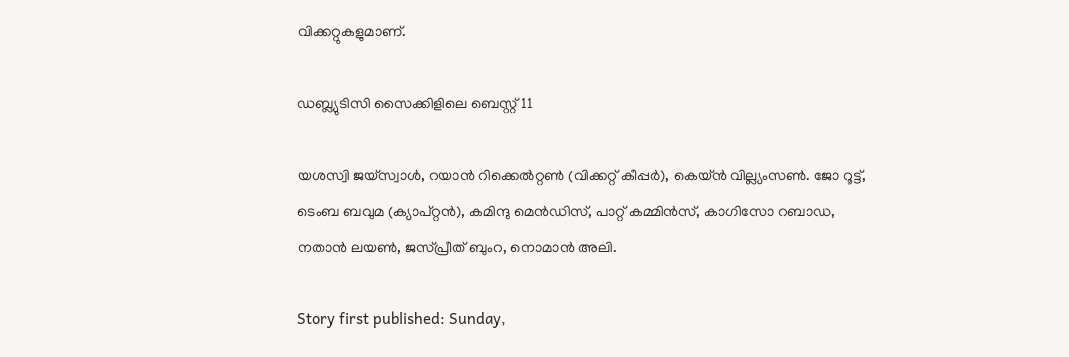വിക്കറ്റുകളുമാണ്.

ഡബ്ല്യുടിസി സൈക്കിളിലെ ബെസ്റ്റ് 11

യശസ്വി ജയ്‌സ്വാള്‍, റയാന്‍ റിക്കെല്‍റ്റണ്‍ (വിക്കറ്റ് കീപ്പര്‍), കെയ്ന്‍ വില്ല്യംസണ്‍. ജോ റൂട്ട്, ടെംബ ബവുമ (ക്യാപ്റ്റന്‍), കമിന്ദു മെന്‍ഡിസ്, പാറ്റ് കമ്മിന്‍സ്, കാഗിസോ റബാഡ, നതാന്‍ ലയണ്‍, ജസ്പ്രീത് ബുംറ, നൊമാന്‍ അലി.

Story first published: Sunday,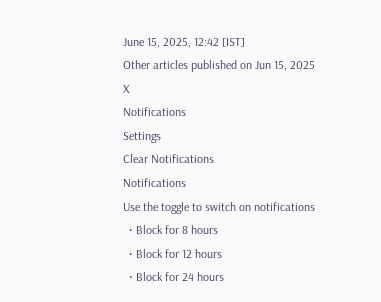June 15, 2025, 12:42 [IST]
Other articles published on Jun 15, 2025
X
Notifications
Settings
Clear Notifications
Notifications
Use the toggle to switch on notifications
  • Block for 8 hours
  • Block for 12 hours
  • Block for 24 hours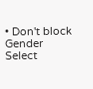• Don't block
Gender
Select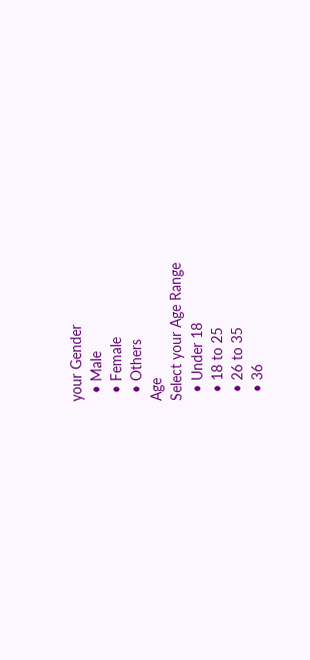your Gender
  • Male
  • Female
  • Others
Age
Select your Age Range
  • Under 18
  • 18 to 25
  • 26 to 35
  • 36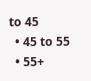to 45
  • 45 to 55
  • 55+